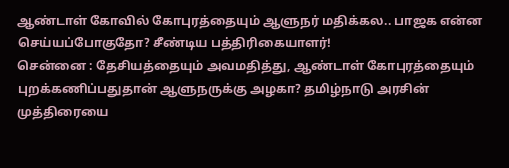ஆண்டாள் கோவில் கோபுரத்தையும் ஆளுநர் மதிக்கல.. பாஜக என்ன செய்யப்போகுதோ? சீண்டிய பத்திரிகையாளர்!
சென்னை : தேசியத்தையும் அவமதித்து, ஆண்டாள் கோபுரத்தையும் புறக்கணிப்பதுதான் ஆளுநருக்கு அழகா? தமிழ்நாடு அரசின் முத்திரையை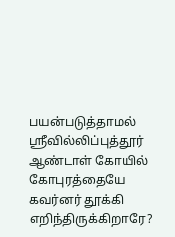பயன்படுத்தாமல் ஸ்ரீவில்லிப்புத்தூர் ஆண்டாள் கோயில் கோபுரத்தையே கவர்னர் தூக்கி எறிந்திருக்கிறாரே?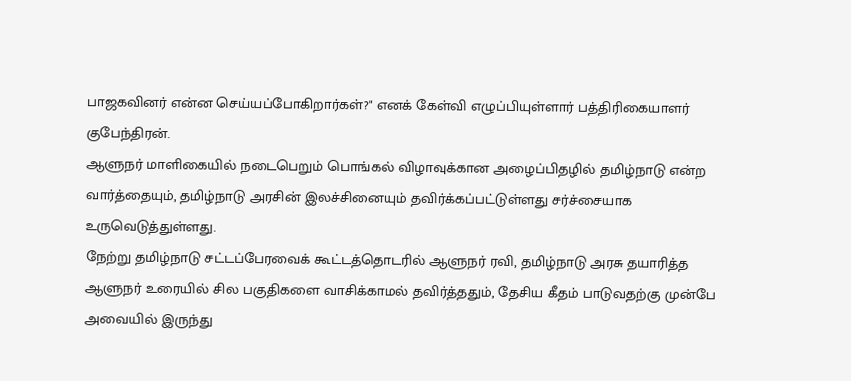பாஜகவினர் என்ன செய்யப்போகிறார்கள்?" எனக் கேள்வி எழுப்பியுள்ளார் பத்திரிகையாளர் குபேந்திரன்.
ஆளுநர் மாளிகையில் நடைபெறும் பொங்கல் விழாவுக்கான அழைப்பிதழில் தமிழ்நாடு என்ற வார்த்தையும், தமிழ்நாடு அரசின் இலச்சினையும் தவிர்க்கப்பட்டுள்ளது சர்ச்சையாக உருவெடுத்துள்ளது.
நேற்று தமிழ்நாடு சட்டப்பேரவைக் கூட்டத்தொடரில் ஆளுநர் ரவி, தமிழ்நாடு அரசு தயாரித்த ஆளுநர் உரையில் சில பகுதிகளை வாசிக்காமல் தவிர்த்ததும், தேசிய கீதம் பாடுவதற்கு முன்பே அவையில் இருந்து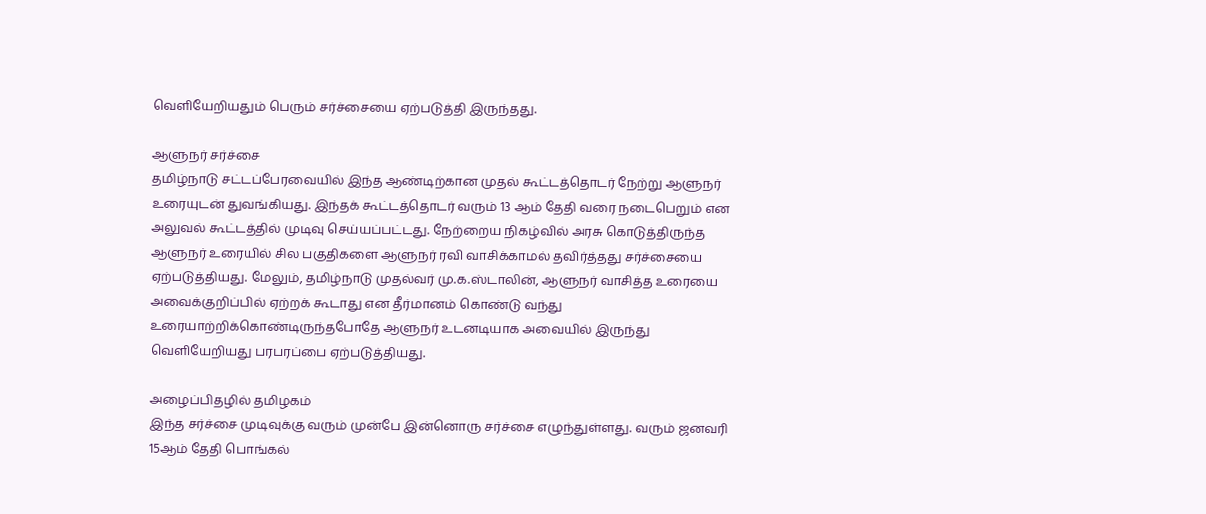வெளியேறியதும் பெரும் சர்ச்சையை ஏற்படுத்தி இருந்தது.

ஆளுநர் சர்ச்சை
தமிழ்நாடு சட்டப்பேரவையில் இந்த ஆண்டிற்கான முதல் கூட்டத்தொடர் நேற்று ஆளுநர் உரையுடன் துவங்கியது. இந்தக் கூட்டத்தொடர் வரும் 13 ஆம் தேதி வரை நடைபெறும் என அலுவல் கூட்டத்தில் முடிவு செய்யப்பட்டது. நேற்றைய நிகழ்வில் அரசு கொடுத்திருந்த ஆளுநர் உரையில் சில பகுதிகளை ஆளுநர் ரவி வாசிக்காமல் தவிர்த்தது சர்ச்சையை ஏற்படுத்தியது. மேலும், தமிழ்நாடு முதல்வர் மு.க.ஸ்டாலின், ஆளுநர் வாசித்த உரையை அவைக்குறிப்பில் ஏற்றக் கூடாது என தீர்மானம் கொண்டு வந்து உரையாற்றிக்கொண்டிருந்தபோதே ஆளுநர் உடனடியாக அவையில் இருந்து வெளியேறியது பரபரப்பை ஏற்படுத்தியது.

அழைப்பிதழில் தமிழகம்
இந்த சர்ச்சை முடிவுக்கு வரும் முன்பே இன்னொரு சர்ச்சை எழுந்துள்ளது. வரும் ஜனவரி 15ஆம் தேதி பொங்கல்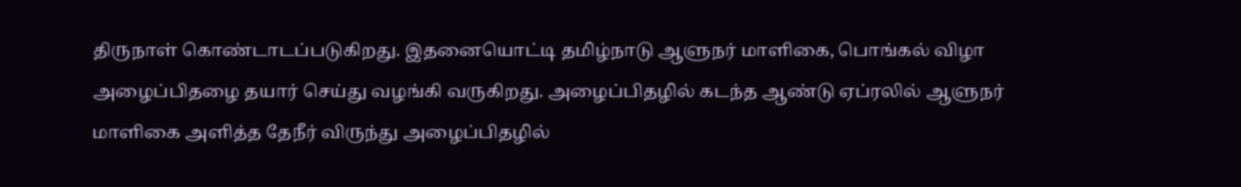திருநாள் கொண்டாடப்படுகிறது. இதனையொட்டி தமிழ்நாடு ஆளுநர் மாளிகை, பொங்கல் விழா அழைப்பிதழை தயார் செய்து வழங்கி வருகிறது. அழைப்பிதழில் கடந்த ஆண்டு ஏப்ரலில் ஆளுநர் மாளிகை அளித்த தேநீர் விருந்து அழைப்பிதழில்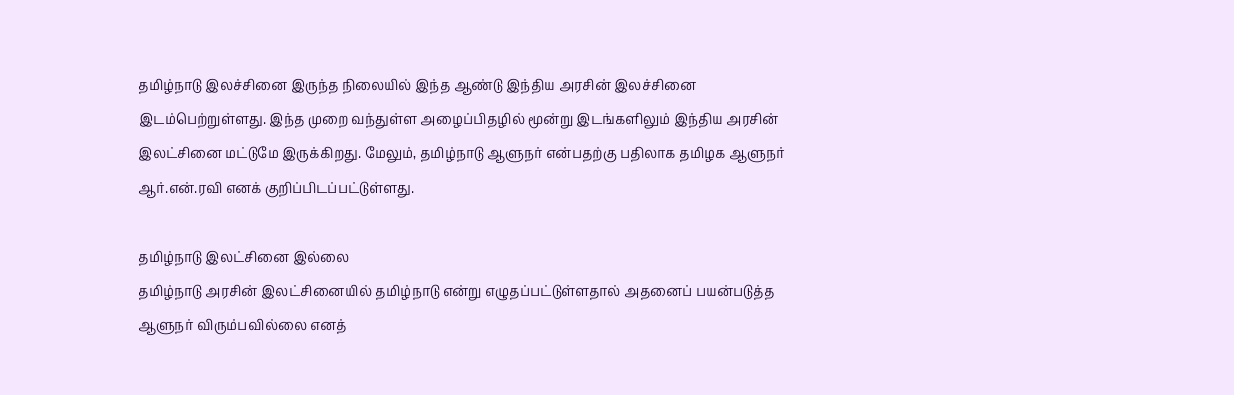தமிழ்நாடு இலச்சினை இருந்த நிலையில் இந்த ஆண்டு இந்திய அரசின் இலச்சினை இடம்பெற்றுள்ளது. இந்த முறை வந்துள்ள அழைப்பிதழில் மூன்று இடங்களிலும் இந்திய அரசின் இலட்சினை மட்டுமே இருக்கிறது. மேலும், தமிழ்நாடு ஆளுநர் என்பதற்கு பதிலாக தமிழக ஆளுநர் ஆர்.என்.ரவி எனக் குறிப்பிடப்பட்டுள்ளது.

தமிழ்நாடு இலட்சினை இல்லை
தமிழ்நாடு அரசின் இலட்சினையில் தமிழ்நாடு என்று எழுதப்பட்டுள்ளதால் அதனைப் பயன்படுத்த ஆளுநர் விரும்பவில்லை எனத்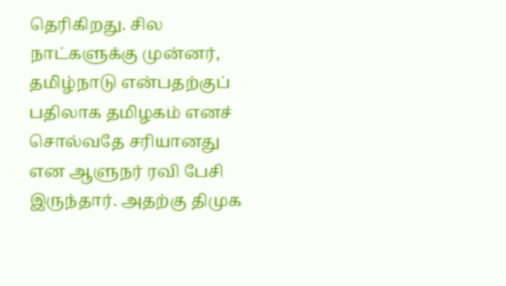தெரிகிறது. சில நாட்களுக்கு முன்னர், தமிழ்நாடு என்பதற்குப் பதிலாக தமிழகம் எனச் சொல்வதே சரியானது என ஆளுநர் ரவி பேசி இருந்தார். அதற்கு திமுக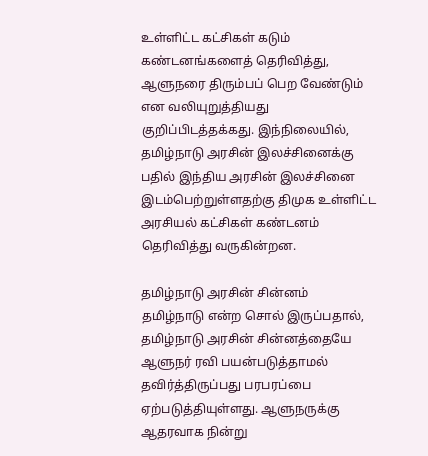உள்ளிட்ட கட்சிகள் கடும் கண்டனங்களைத் தெரிவித்து, ஆளுநரை திரும்பப் பெற வேண்டும் என வலியுறுத்தியது குறிப்பிடத்தக்கது. இந்நிலையில், தமிழ்நாடு அரசின் இலச்சினைக்கு பதில் இந்திய அரசின் இலச்சினை இடம்பெற்றுள்ளதற்கு திமுக உள்ளிட்ட அரசியல் கட்சிகள் கண்டனம் தெரிவித்து வருகின்றன.

தமிழ்நாடு அரசின் சின்னம்
தமிழ்நாடு என்ற சொல் இருப்பதால், தமிழ்நாடு அரசின் சின்னத்தையே ஆளுநர் ரவி பயன்படுத்தாமல் தவிர்த்திருப்பது பரபரப்பை ஏற்படுத்தியுள்ளது. ஆளுநருக்கு ஆதரவாக நின்று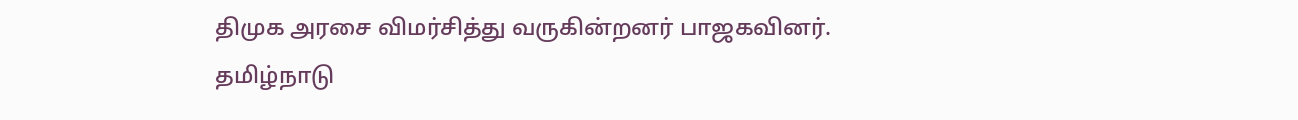திமுக அரசை விமர்சித்து வருகின்றனர் பாஜகவினர். தமிழ்நாடு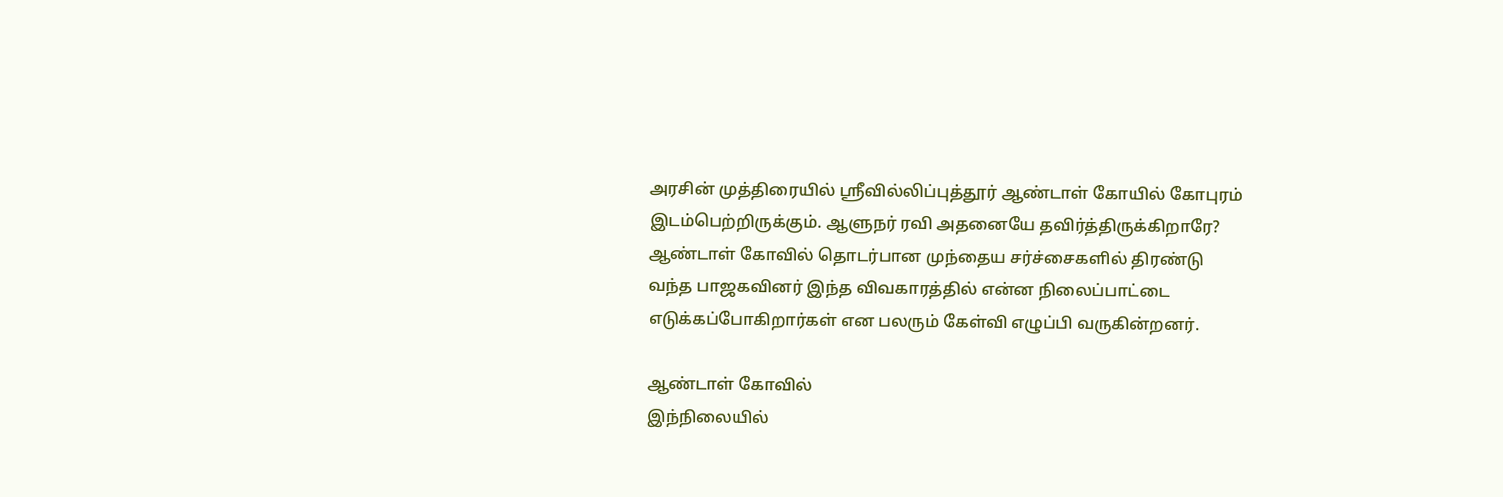அரசின் முத்திரையில் ஸ்ரீவில்லிப்புத்தூர் ஆண்டாள் கோயில் கோபுரம் இடம்பெற்றிருக்கும். ஆளுநர் ரவி அதனையே தவிர்த்திருக்கிறாரே? ஆண்டாள் கோவில் தொடர்பான முந்தைய சர்ச்சைகளில் திரண்டு வந்த பாஜகவினர் இந்த விவகாரத்தில் என்ன நிலைப்பாட்டை எடுக்கப்போகிறார்கள் என பலரும் கேள்வி எழுப்பி வருகின்றனர்.

ஆண்டாள் கோவில்
இந்நிலையில்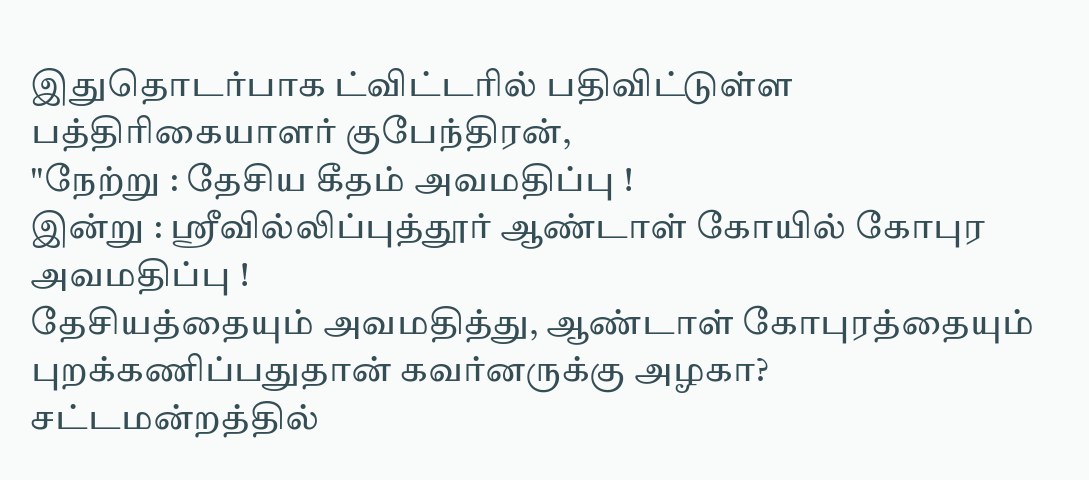இதுதொடர்பாக ட்விட்டரில் பதிவிட்டுள்ள பத்திரிகையாளர் குபேந்திரன்,
"நேற்று : தேசிய கீதம் அவமதிப்பு !
இன்று : ஸ்ரீவில்லிப்புத்தூர் ஆண்டாள் கோயில் கோபுர அவமதிப்பு !
தேசியத்தையும் அவமதித்து, ஆண்டாள் கோபுரத்தையும் புறக்கணிப்பதுதான் கவர்னருக்கு அழகா?
சட்டமன்றத்தில்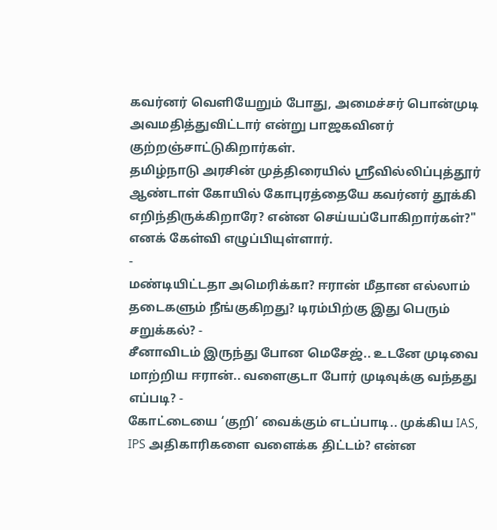கவர்னர் வெளியேறும் போது, அமைச்சர் பொன்முடி அவமதித்துவிட்டார் என்று பாஜகவினர் குற்றஞ்சாட்டுகிறார்கள்.
தமிழ்நாடு அரசின் முத்திரையில் ஸ்ரீவில்லிப்புத்தூர் ஆண்டாள் கோயில் கோபுரத்தையே கவர்னர் தூக்கி எறிந்திருக்கிறாரே? என்ன செய்யப்போகிறார்கள்?" எனக் கேள்வி எழுப்பியுள்ளார்.
-
மண்டியிட்டதா அமெரிக்கா? ஈரான் மீதான எல்லாம் தடைகளும் நீங்குகிறது? டிரம்பிற்கு இது பெரும் சறுக்கல்? -
சீனாவிடம் இருந்து போன மெசேஜ்.. உடனே முடிவை மாற்றிய ஈரான்.. வளைகுடா போர் முடிவுக்கு வந்தது எப்படி? -
கோட்டையை ‘குறி’ வைக்கும் எடப்பாடி.. முக்கிய IAS, IPS அதிகாரிகளை வளைக்க திட்டம்? என்ன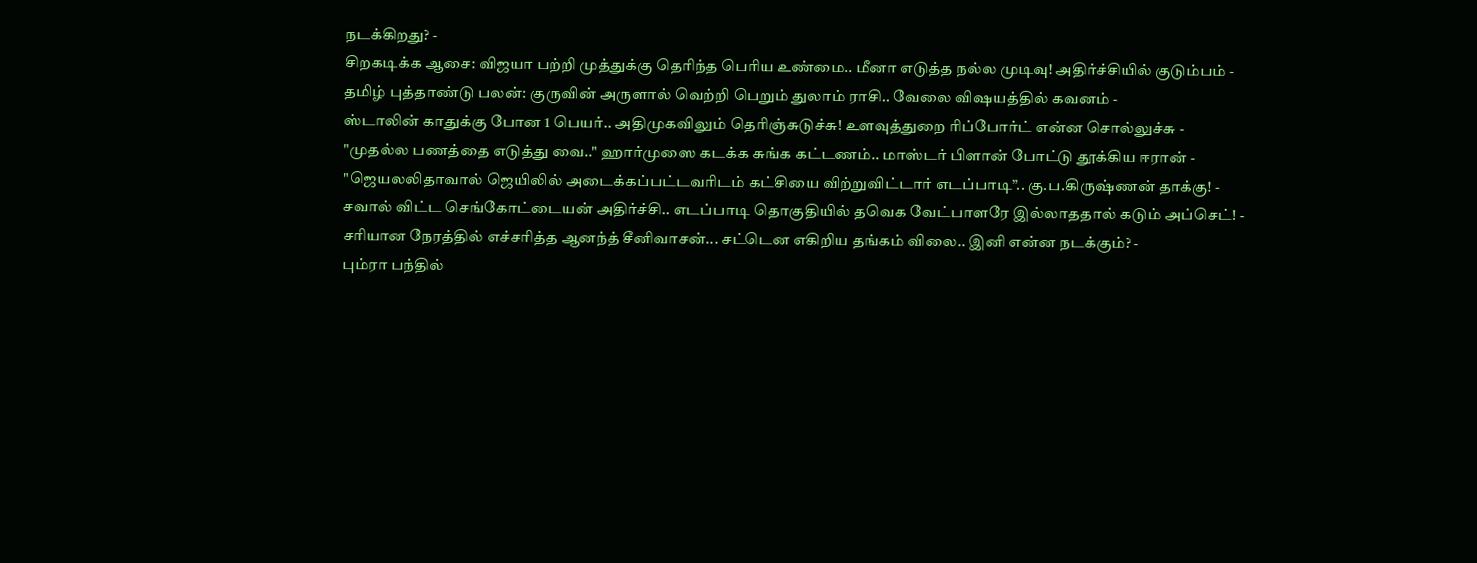நடக்கிறது? -
சிறகடிக்க ஆசை: விஜயா பற்றி முத்துக்கு தெரிந்த பெரிய உண்மை.. மீனா எடுத்த நல்ல முடிவு! அதிர்ச்சியில் குடும்பம் -
தமிழ் புத்தாண்டு பலன்: குருவின் அருளால் வெற்றி பெறும் துலாம் ராசி.. வேலை விஷயத்தில் கவனம் -
ஸ்டாலின் காதுக்கு போன 1 பெயர்.. அதிமுகவிலும் தெரிஞ்சுடுச்சு! உளவுத்துறை ரிப்போர்ட் என்ன சொல்லுச்சு -
"முதல்ல பணத்தை எடுத்து வை.." ஹார்முஸை கடக்க சுங்க கட்டணம்.. மாஸ்டர் பிளான் போட்டு தூக்கிய ஈரான் -
"ஜெயலலிதாவால் ஜெயிலில் அடைக்கப்பட்டவரிடம் கட்சியை விற்றுவிட்டார் எடப்பாடி”.. கு.ப.கிருஷ்ணன் தாக்கு! -
சவால் விட்ட செங்கோட்டையன் அதிர்ச்சி.. எடப்பாடி தொகுதியில் தவெக வேட்பாளரே இல்லாததால் கடும் அப்செட்! -
சரியான நேரத்தில் எச்சரித்த ஆனந்த் சீனிவாசன்... சட்டென எகிறிய தங்கம் விலை.. இனி என்ன நடக்கும்? -
பும்ரா பந்தில்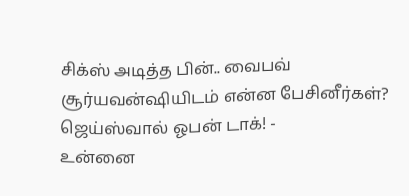சிக்ஸ் அடித்த பின்.. வைபவ் சூர்யவன்ஷியிடம் என்ன பேசினீர்கள்? ஜெய்ஸ்வால் ஓபன் டாக்! -
உன்னை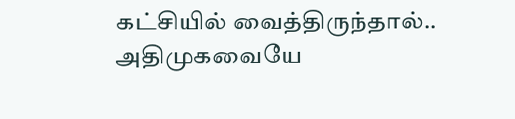கட்சியில் வைத்திருந்தால்.. அதிமுகவையே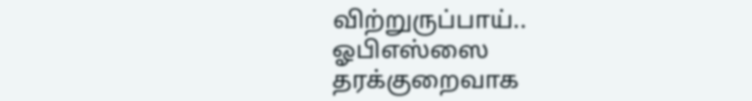விற்றுருப்பாய்.. ஓபிஎஸ்ஸை தரக்குறைவாக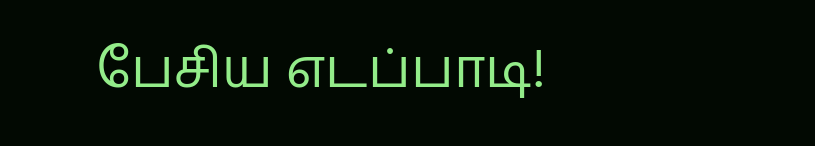பேசிய எடப்பாடி!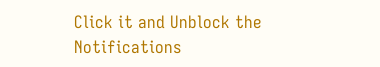Click it and Unblock the Notifications